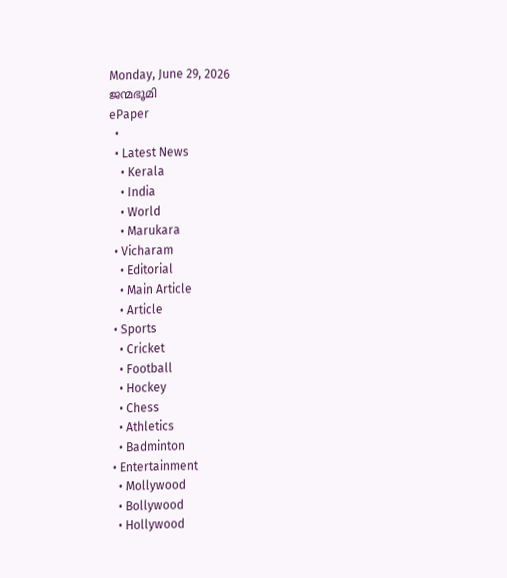Monday, June 29, 2026
ജന്മഭൂമി
ePaper
  •
  • Latest News
    • Kerala
    • India
    • World
    • Marukara
  • Vicharam
    • Editorial
    • Main Article
    • Article
  • Sports
    • Cricket
    • Football
    • Hockey
    • Chess
    • Athletics
    • Badminton
  • Entertainment
    • Mollywood
    • Bollywood
    • Hollywood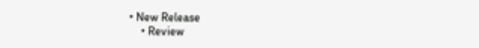• New Release
    • Review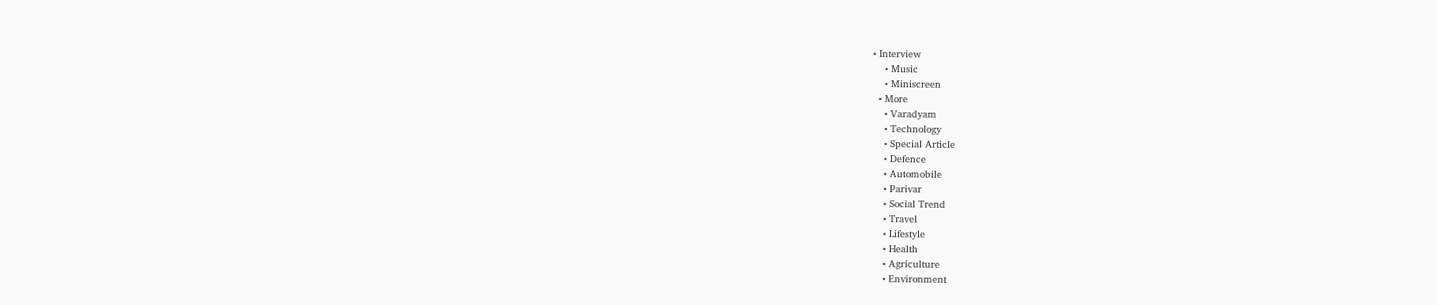• Interview
    • Music
    • Miniscreen
  • More
    • Varadyam
    • Technology
    • Special Article
    • Defence
    • Automobile
    • Parivar
    • Social Trend
    • Travel
    • Lifestyle
    • Health
    • Agriculture
    • Environment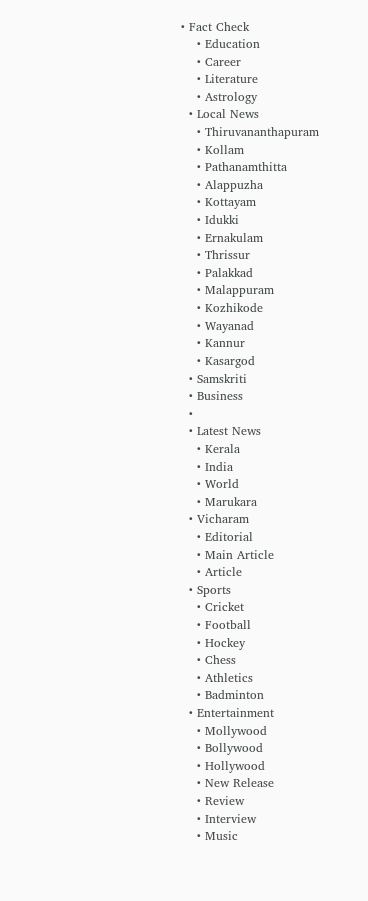• Fact Check
    • Education
    • Career
    • Literature
    • Astrology
  • Local News
    • Thiruvananthapuram
    • Kollam
    • Pathanamthitta
    • Alappuzha
    • Kottayam
    • Idukki
    • Ernakulam
    • Thrissur
    • Palakkad
    • Malappuram
    • Kozhikode
    • Wayanad
    • Kannur
    • Kasargod
  • Samskriti
  • Business
  •
  • Latest News
    • Kerala
    • India
    • World
    • Marukara
  • Vicharam
    • Editorial
    • Main Article
    • Article
  • Sports
    • Cricket
    • Football
    • Hockey
    • Chess
    • Athletics
    • Badminton
  • Entertainment
    • Mollywood
    • Bollywood
    • Hollywood
    • New Release
    • Review
    • Interview
    • Music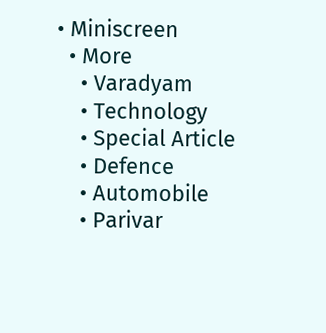• Miniscreen
  • More
    • Varadyam
    • Technology
    • Special Article
    • Defence
    • Automobile
    • Parivar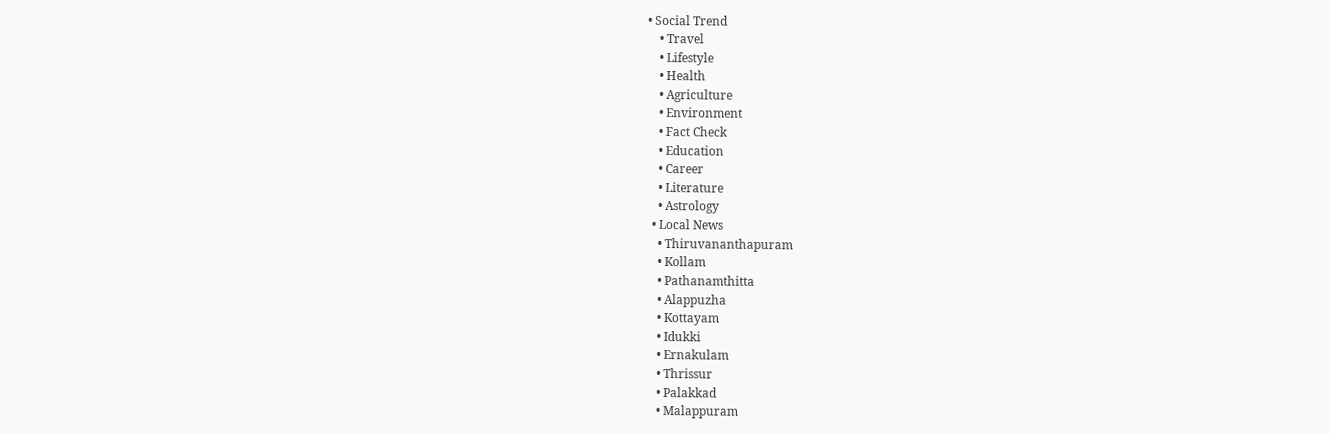• Social Trend
    • Travel
    • Lifestyle
    • Health
    • Agriculture
    • Environment
    • Fact Check
    • Education
    • Career
    • Literature
    • Astrology
  • Local News
    • Thiruvananthapuram
    • Kollam
    • Pathanamthitta
    • Alappuzha
    • Kottayam
    • Idukki
    • Ernakulam
    • Thrissur
    • Palakkad
    • Malappuram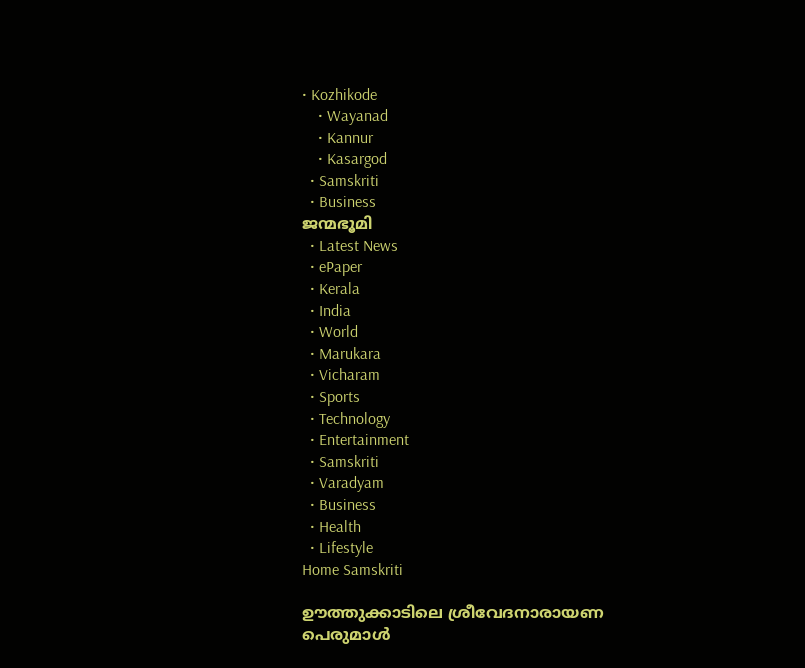• Kozhikode
    • Wayanad
    • Kannur
    • Kasargod
  • Samskriti
  • Business
ജന്മഭൂമി
  • Latest News
  • ePaper
  • Kerala
  • India
  • World
  • Marukara
  • Vicharam
  • Sports
  • Technology
  • Entertainment
  • Samskriti
  • Varadyam
  • Business
  • Health
  • Lifestyle
Home Samskriti

ഊത്തുക്കാടിലെ ശ്രീവേദനാരായണ പെരുമാള്‍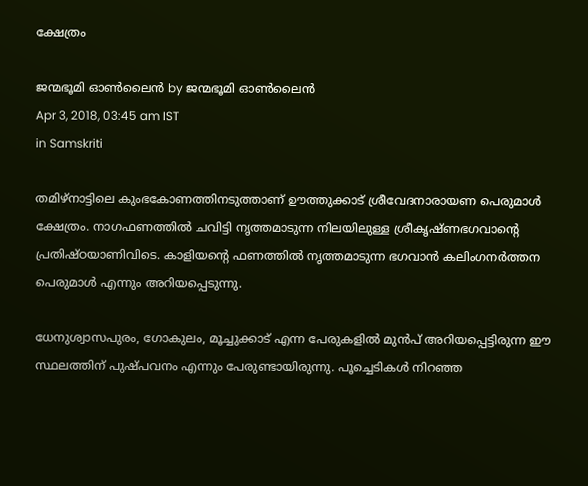ക്ഷേത്രം

ജന്മഭൂമി ഓണ്‍ലൈന്‍ by ജന്മഭൂമി ഓണ്‍ലൈന്‍
Apr 3, 2018, 03:45 am IST
in Samskriti

തമിഴ്‌നാട്ടിലെ കുംഭകോണത്തിനടുത്താണ് ഊത്തുക്കാട് ശ്രീവേദനാരായണ പെരുമാള്‍ ക്ഷേത്രം. നാഗഫണത്തില്‍ ചവിട്ടി നൃത്തമാടുന്ന നിലയിലുള്ള ശ്രീകൃഷ്ണഭഗവാന്റെ പ്രതിഷ്ഠയാണിവിടെ. കാളിയന്റെ ഫണത്തില്‍ നൃത്തമാടുന്ന ഭഗവാന്‍ കലിംഗനര്‍ത്തന പെരുമാള്‍ എന്നും അറിയപ്പെടുന്നു.

ധേനുശ്വാസപുരം, ഗോകുലം, മൂച്ചുക്കാട് എന്ന പേരുകളില്‍ മുന്‍പ് അറിയപ്പെട്ടിരുന്ന ഈ സ്ഥലത്തിന് പുഷ്പവനം എന്നും പേരുണ്ടായിരുന്നു. പൂച്ചെടികള്‍ നിറഞ്ഞ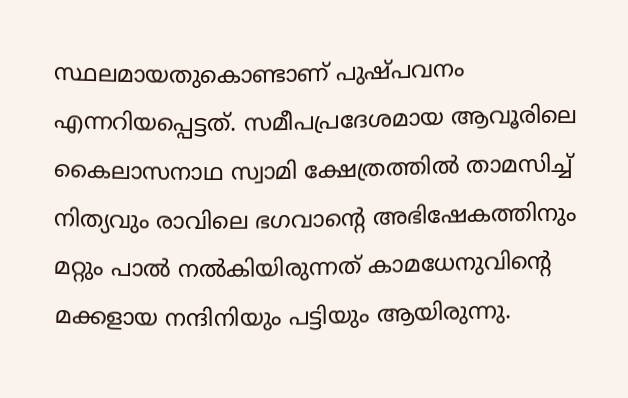സ്ഥലമായതുകൊണ്ടാണ് പുഷ്പവനം എന്നറിയപ്പെട്ടത്. സമീപപ്രദേശമായ ആവൂരിലെ കൈലാസനാഥ സ്വാമി ക്ഷേത്രത്തില്‍ താമസിച്ച് നിത്യവും രാവിലെ ഭഗവാന്റെ അഭിഷേകത്തിനും മറ്റും പാല്‍ നല്‍കിയിരുന്നത് കാമധേനുവിന്റെ മക്കളായ നന്ദിനിയും പട്ടിയും ആയിരുന്നു.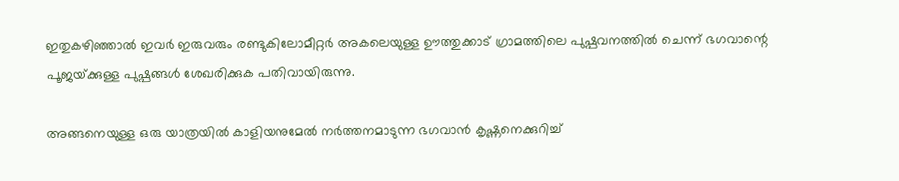ഇതുകഴിഞ്ഞാല്‍ ഇവര്‍ ഇരുവരും രണ്ടുകിലോമീറ്റര്‍ അകലെയുള്ള ഊത്തുക്കാട് ഗ്രാമത്തിലെ പുഷ്പവനത്തില്‍ ചെന്ന് ഭഗവാന്റെ പൂജയ്‌ക്കുള്ള പുഷ്പങ്ങള്‍ ശേഖരിക്കുക പതിവായിരുന്നു.

അങ്ങനെയുള്ള ഒരു യാത്രയില്‍ കാളിയനുമേല്‍ നര്‍ത്തനമാടുന്ന ഭഗവാന്‍ കൃഷ്ണനെക്കുറിച്ച്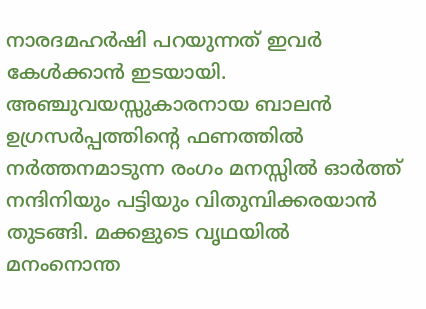നാരദമഹര്‍ഷി പറയുന്നത് ഇവര്‍ കേള്‍ക്കാന്‍ ഇടയായി. അഞ്ചുവയസ്സുകാരനായ ബാലന്‍ ഉഗ്രസര്‍പ്പത്തിന്റെ ഫണത്തില്‍ നര്‍ത്തനമാടുന്ന രംഗം മനസ്സില്‍ ഓര്‍ത്ത് നന്ദിനിയും പട്ടിയും വിതുമ്പിക്കരയാന്‍ തുടങ്ങി. മക്കളുടെ വൃഥയില്‍ മനംനൊന്ത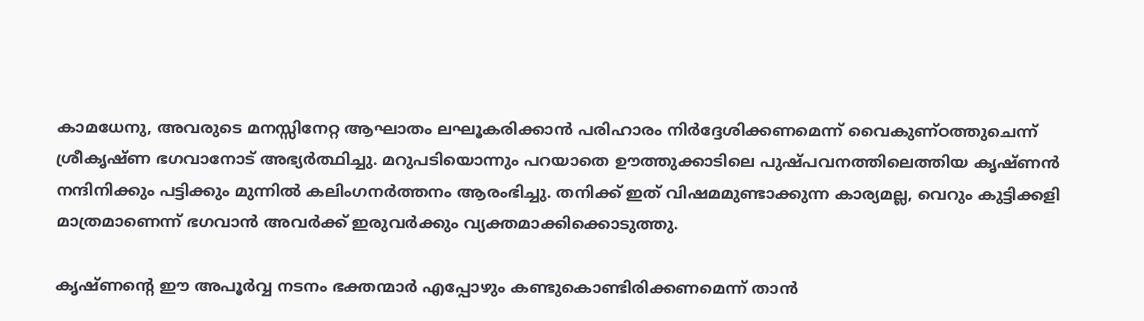കാമധേനു, അവരുടെ മനസ്സിനേറ്റ ആഘാതം ലഘൂകരിക്കാന്‍ പരിഹാരം നിര്‍ദ്ദേശിക്കണമെന്ന് വൈകുണ്ഠത്തുചെന്ന് ശ്രീകൃഷ്ണ ഭഗവാനോട് അഭ്യര്‍ത്ഥിച്ചു. മറുപടിയൊന്നും പറയാതെ ഊത്തുക്കാടിലെ പുഷ്പവനത്തിലെത്തിയ കൃഷ്ണന്‍ നന്ദിനിക്കും പട്ടിക്കും മുന്നില്‍ കലിംഗനര്‍ത്തനം ആരംഭിച്ചു. തനിക്ക് ഇത് വിഷമമുണ്ടാക്കുന്ന കാര്യമല്ല, വെറും കുട്ടിക്കളി മാത്രമാണെന്ന് ഭഗവാന്‍ അവര്‍ക്ക് ഇരുവര്‍ക്കും വ്യക്തമാക്കിക്കൊടുത്തു.

കൃഷ്ണന്റെ ഈ അപൂര്‍വ്വ നടനം ഭക്തന്മാര്‍ എപ്പോഴും കണ്ടുകൊണ്ടിരിക്കണമെന്ന് താന്‍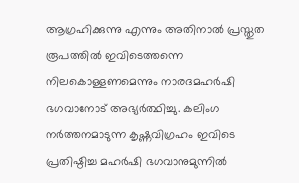ആഗ്രഹിക്കുന്നു എന്നും അതിനാല്‍ പ്രസ്തുത രൂപത്തില്‍ ഇവിടെത്തന്നെ നിലകൊള്ളണമെന്നും നാരദമഹര്‍ഷി ഭഗവാനോട് അഭ്യര്‍ത്ഥിച്ചു. കലിംഗ നര്‍ത്തനമാടുന്ന കൃഷ്ണവിഗ്രഹം ഇവിടെ പ്രതിഷ്ഠിച്ച മഹര്‍ഷി ഭഗവാനുമുന്നില്‍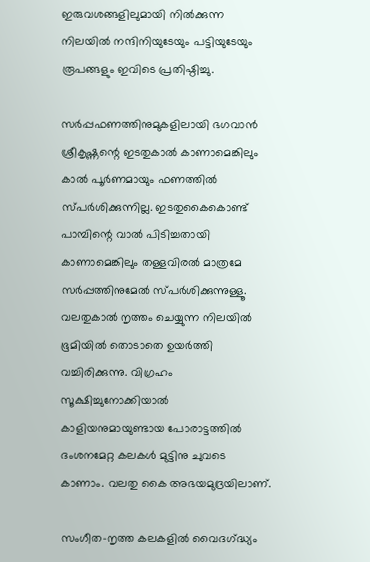ഇരുവശങ്ങളിലുമായി നില്‍ക്കുന്ന നിലയില്‍ നന്ദിനിയുടേയും പട്ടിയുടേയും രൂപങ്ങളും ഇവിടെ പ്രതിഷ്ഠിച്ചു.

സര്‍പ്പഫണത്തിനുമുകളിലായി ഭഗവാന്‍ ശ്രീകൃഷ്ണന്റെ ഇടതുകാല്‍ കാണാമെങ്കിലും കാല്‍ പൂര്‍ണമായും ഫണത്തില്‍ സ്പര്‍ശിക്കുന്നില്ല. ഇടതുകൈകൊണ്ട് പാമ്പിന്റെ വാല്‍ പിടിച്ചതായി കാണാമെങ്കിലും തള്ളവിരല്‍ മാത്രമേ സര്‍പ്പത്തിനുമേല്‍ സ്പര്‍ശിക്കുന്നുള്ളൂ. വലതുകാല്‍ നൃത്തം ചെയ്യുന്ന നിലയില്‍ ഭൂമിയില്‍ തൊടാതെ ഉയര്‍ത്തി വച്ചിരിക്കുന്നു. വിഗ്രഹം സൂക്ഷിച്ചുനോക്കിയാല്‍ കാളിയനുമായുണ്ടായ പോരാട്ടത്തില്‍ ദംശനമേറ്റ കലകള്‍ മുട്ടിനു ചുവടെ കാണാം. വലതു കൈ അഭയമുദ്രയിലാണ്.

സംഗീത-നൃത്ത കലകളില്‍ വൈദഗ്‌ദ്ധ്യം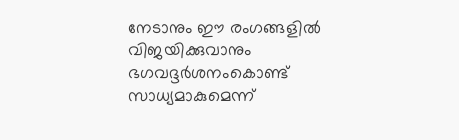നേടാനും ഈ രംഗങ്ങളില്‍ വിജയിക്കുവാനും ഭഗവദ്ദര്‍ശനംകൊണ്ട് സാധ്യമാകുമെന്ന്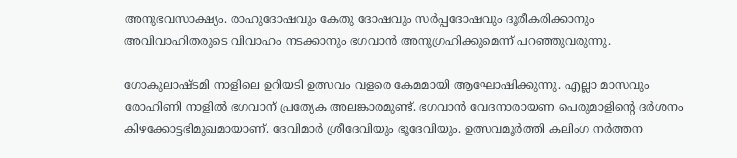അനുഭവസാക്ഷ്യം. രാഹുദോഷവും കേതു ദോഷവും സര്‍പ്പദോഷവും ദൂരീകരിക്കാനും അവിവാഹിതരുടെ വിവാഹം നടക്കാനും ഭഗവാന്‍ അനുഗ്രഹിക്കുമെന്ന് പറഞ്ഞുവരുന്നു.

ഗോകുലാഷ്ടമി നാളിലെ ഉറിയടി ഉത്സവം വളരെ കേമമായി ആഘോഷിക്കുന്നു. എല്ലാ മാസവും രോഹിണി നാളില്‍ ഭഗവാന് പ്രത്യേക അലങ്കാരമുണ്ട്. ഭഗവാന്‍ വേദനാരായണ പെരുമാളിന്റെ ദര്‍ശനം കിഴക്കോട്ടഭിമുഖമായാണ്. ദേവിമാര്‍ ശ്രീദേവിയും ഭൂദേവിയും. ഉത്സവമൂര്‍ത്തി കലിംഗ നര്‍ത്തന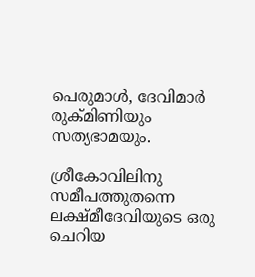പെരുമാള്‍, ദേവിമാര്‍ രുക്മിണിയും സത്യഭാമയും.

ശ്രീകോവിലിനു സമീപത്തുതന്നെ ലക്ഷ്മീദേവിയുടെ ഒരു ചെറിയ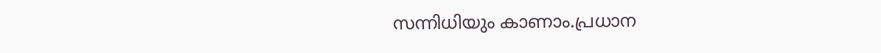സന്നിധിയും കാണാം.പ്രധാന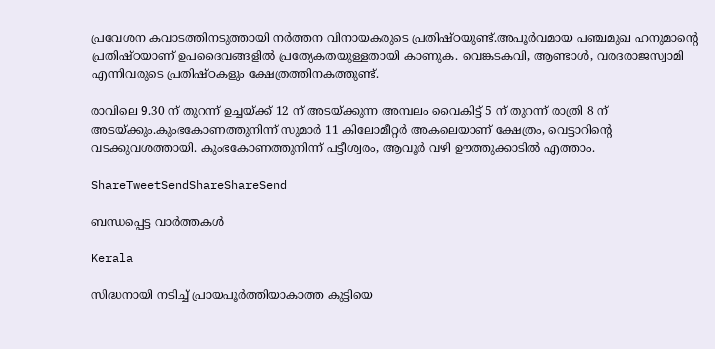പ്രവേശന കവാടത്തിനടുത്തായി നര്‍ത്തന വിനായകരുടെ പ്രതിഷ്ഠയുണ്ട്.അപൂര്‍വമായ പഞ്ചമുഖ ഹനുമാന്റെ പ്രതിഷ്ഠയാണ് ഉപദൈവങ്ങളില്‍ പ്രത്യേകതയുള്ളതായി കാണുക. വെങ്കടകവി, ആണ്ടാള്‍, വരദരാജസ്വാമി എന്നിവരുടെ പ്രതിഷ്ഠകളും ക്ഷേത്രത്തിനകത്തുണ്ട്.

രാവിലെ 9.30 ന് തുറന്ന് ഉച്ചയ്‌ക്ക് 12 ന് അടയ്‌ക്കുന്ന അമ്പലം വൈകിട്ട് 5 ന് തുറന്ന് രാത്രി 8 ന് അടയ്‌ക്കും.കുംഭകോണത്തുനിന്ന് സുമാര്‍ 11 കിലോമീറ്റര്‍ അകലെയാണ് ക്ഷേത്രം, വെട്ടാറിന്റെ വടക്കുവശത്തായി. കുംഭകോണത്തുനിന്ന് പട്ടീശ്വരം, ആവൂര്‍ വഴി ഊത്തുക്കാടില്‍ എത്താം.

ShareTweetSendShareShareSend

ബന്ധപ്പെട്ട വാര്‍ത്തകള്‍

Kerala

സിദ്ധനായി നടിച്ച് പ്രായപൂർത്തിയാകാത്ത കുട്ടിയെ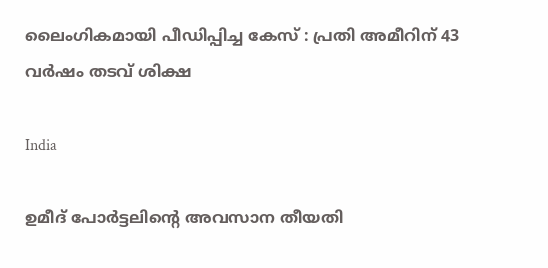ലൈംഗികമായി പീഡിപ്പിച്ച കേസ് : പ്രതി അമീറിന് 43 വർഷം തടവ് ശിക്ഷ

India

ഉമീദ് പോർട്ടലിന്റെ അവസാന തീയതി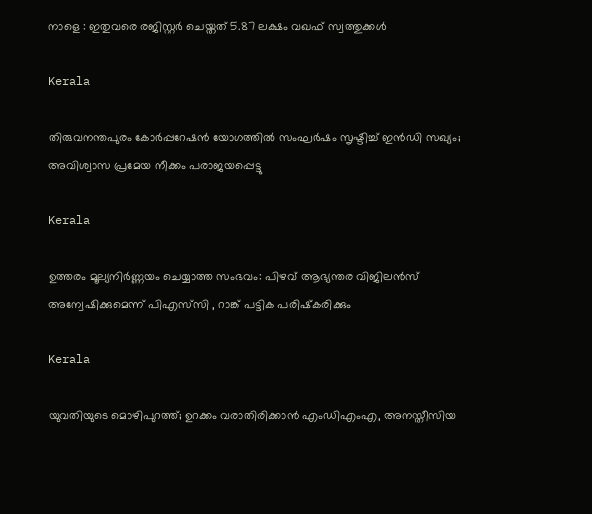നാളെ : ഇതുവരെ രജിസ്റ്റർ ചെയ്തത് 5.87 ലക്ഷം വഖഫ് സ്വത്തുക്കൾ

Kerala

തിരുവനന്തപുരം കോർപ്പറേഷൻ യോഗത്തിൽ സംഘർഷം സൃഷ്ടിച്ച് ഇൻഡി സഖ്യം; അവിശ്വാസ പ്രമേയ നീക്കം പരാജയപ്പെട്ടു

Kerala

ഉത്തരം മൂല്യനിർണ്ണയം ചെയ്യാത്ത സംഭവം: പിഴവ് ആഭ്യന്തര വിജിലൻസ് അന്വേഷിക്കുമെന്ന് പിഎസ്‌സി , റാങ്ക് പട്ടിക പരിഷ്‌കരിക്കും

Kerala

യുവതിയുടെ മൊഴിപുറത്ത്; ഉറക്കം വരാതിരിക്കാന്‍ എംഡിഎംഎ, അനസ്തീസിയ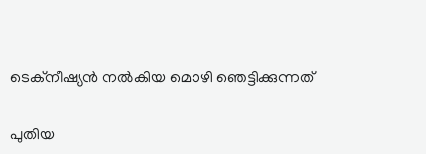ടെക്നീഷ്യന്‍ നൽകിയ മൊഴി ഞെട്ടിക്കുന്നത്

പുതിയ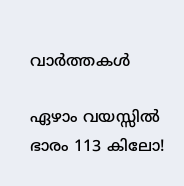വാര്‍ത്തകള്‍

ഏഴാം വയസ്സിൽ ഭാരം 113 കിലോ!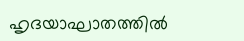ഹൃദയാഘാതത്തിൽ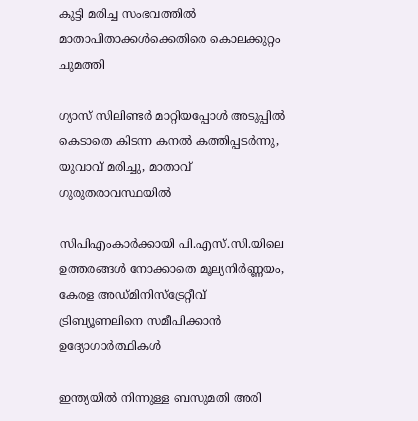കുട്ടി മരിച്ച സംഭവത്തിൽ മാതാപിതാക്കൾക്കെതിരെ കൊലക്കുറ്റം ചുമത്തി

ഗ്യാസ് സിലിണ്ടർ മാറ്റിയപ്പോൾ അടുപ്പിൽ കെടാതെ കിടന്ന കനൽ കത്തിപ്പടർന്നു, യുവാവ് മരിച്ചു, മാതാവ് ഗുരുതരാവസ്ഥയിൽ

സിപിഎംകാർക്കായി പി.എസ്.സി.യിലെ ഉത്തരങ്ങൾ നോക്കാതെ മൂല്യനിര്‍ണ്ണയം, കേരള അഡ്മിനിസ്ട്രേറ്റീവ് ട്രിബ്യൂണലിനെ സമീപിക്കാൻ ഉദ്യോഗാർത്ഥികൾ

ഇന്ത്യയിൽ നിന്നുള്ള ബസുമതി അരി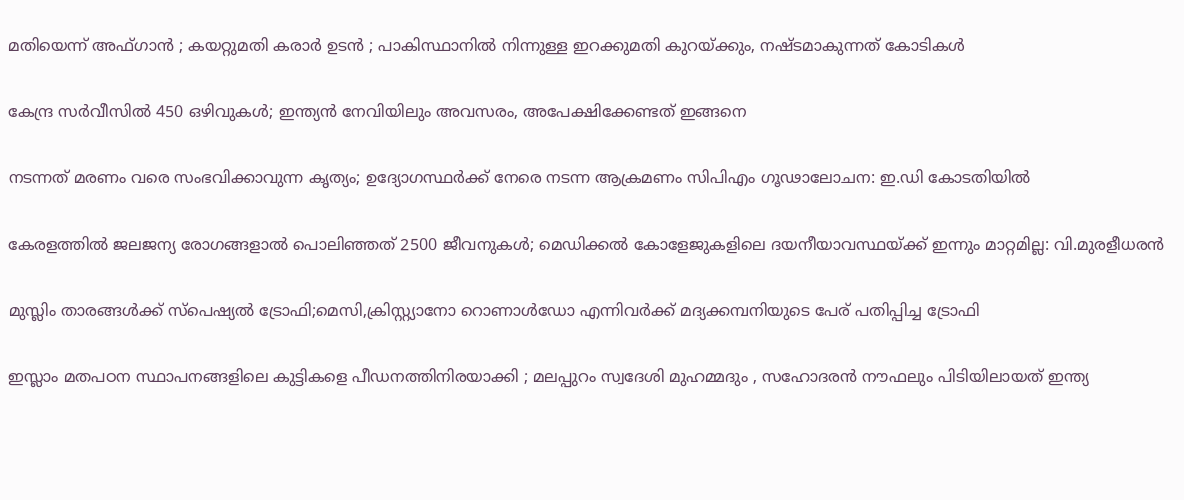മതിയെന്ന് അഫ്ഗാൻ ; കയറ്റുമതി കരാർ ഉടൻ ; പാകിസ്ഥാനിൽ നിന്നുള്ള ഇറക്കുമതി കുറയ്‌ക്കും, നഷ്ടമാകുന്നത് കോടികൾ

കേന്ദ്ര സർവീസിൽ 450 ഒഴിവുകൾ; ഇന്ത്യൻ നേവിയിലും അവസരം, അപേക്ഷിക്കേണ്ടത് ഇങ്ങനെ

നടന്നത് മരണം വരെ സംഭവിക്കാവുന്ന കൃത്യം; ഉദ്യോഗസ്ഥർക്ക് നേരെ നടന്ന ആക്രമണം സിപിഎം ഗൂഢാലോചന: ഇ.ഡി കോടതിയിൽ

കേരളത്തിൽ ജലജന്യ രോഗങ്ങളാൽ പൊലിഞ്ഞത് 2500 ജീവനുകൾ; മെഡിക്കൽ കോളേജുകളിലെ ദയനീയാവസ്ഥയ്‌ക്ക് ഇന്നും മാറ്റമില്ല: വി.മുരളീധരൻ

മുസ്ലിം താരങ്ങൾക്ക് സ്പെഷ്യൽ ട്രോഫി;മെസി,ക്രിസ്റ്റ്യാനോ റൊണാൾഡോ എന്നിവർക്ക് മദ്യക്കമ്പനിയുടെ പേര് പതിപ്പിച്ച ട്രോഫി

ഇസ്ലാം മതപഠന സ്ഥാപനങ്ങളിലെ കുട്ടികളെ പീഡനത്തിനിരയാക്കി ; മലപ്പുറം സ്വദേശി മുഹമ്മദും , സഹോദരൻ നൗഫലും പിടിയിലായത് ഇന്ത്യ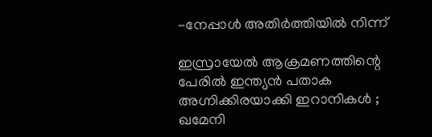-നേപ്പാൾ അതിർത്തിയിൽ നിന്ന്

ഇസ്രായേൽ ആക്രമണത്തിന്റെ പേരിൽ ഇന്ത്യൻ പതാക അഗ്നിക്കിരയാക്കി ഇറാനികൾ ; ഖമേനി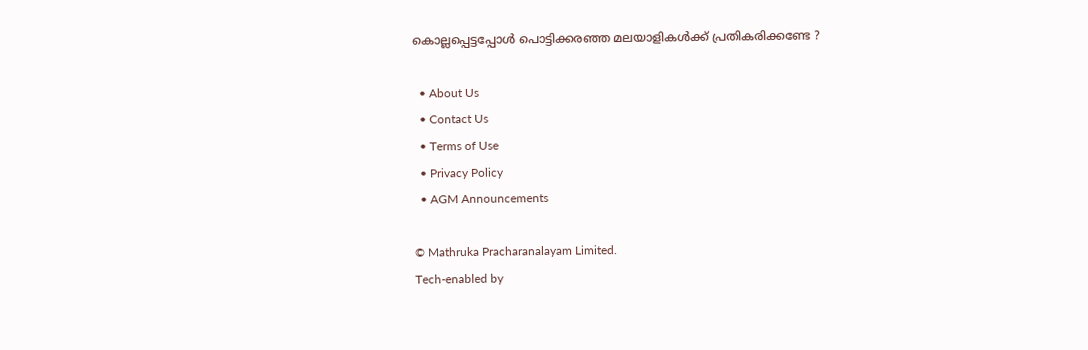കൊല്ലപ്പെട്ടപ്പോൾ പൊട്ടിക്കരഞ്ഞ മലയാളികൾക്ക് പ്രതികരിക്കണ്ടേ ?

  • About Us
  • Contact Us
  • Terms of Use
  • Privacy Policy
  • AGM Announcements

© Mathruka Pracharanalayam Limited.
Tech-enabled by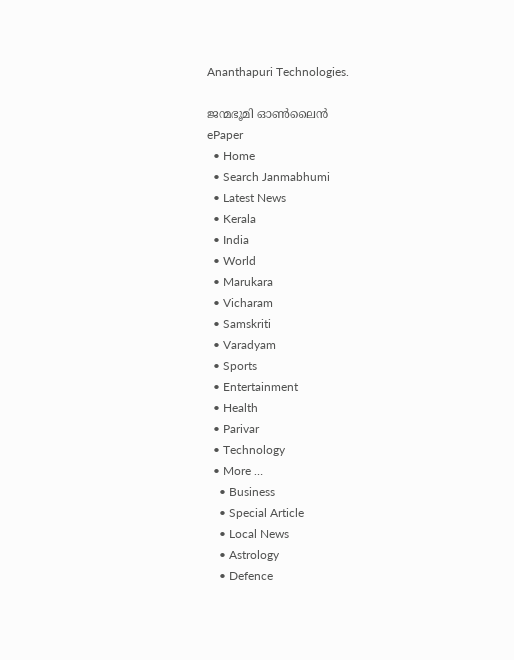Ananthapuri Technologies.

ജന്മഭൂമി ഓണ്‍ലൈന്‍
ePaper
  • Home
  • Search Janmabhumi
  • Latest News
  • Kerala
  • India
  • World
  • Marukara
  • Vicharam
  • Samskriti
  • Varadyam
  • Sports
  • Entertainment
  • Health
  • Parivar
  • Technology
  • More …
    • Business
    • Special Article
    • Local News
    • Astrology
    • Defence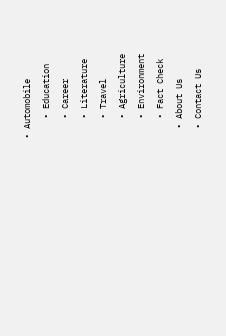• Automobile
    • Education
    • Career
    • Literature
    • Travel
    • Agriculture
    • Environment
    • Fact Check
  • About Us
  • Contact Us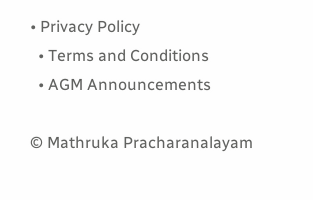• Privacy Policy
  • Terms and Conditions
  • AGM Announcements

© Mathruka Pracharanalayam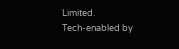Limited.
Tech-enabled by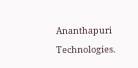Ananthapuri Technologies.